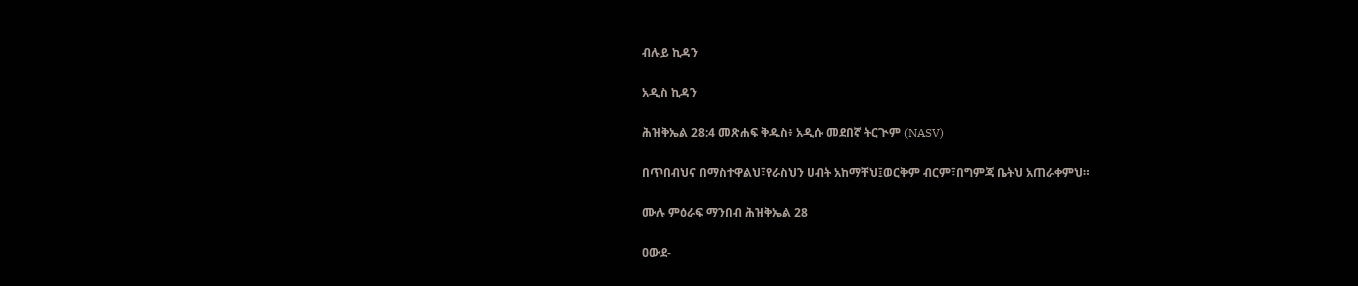ብሉይ ኪዳን

አዲስ ኪዳን

ሕዝቅኤል 28:4 መጽሐፍ ቅዱስ፥ አዲሱ መደበኛ ትርጒም (NASV)

በጥበብህና በማስተዋልህ፣የራስህን ሀብት አከማቸህ፤ወርቅም ብርም፣በግምጃ ቤትህ አጠራቀምህ።

ሙሉ ምዕራፍ ማንበብ ሕዝቅኤል 28

ዐውደ-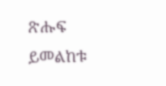ጽሑፍ ይመልከቱ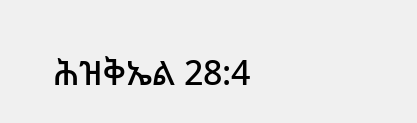ሕዝቅኤል 28:4